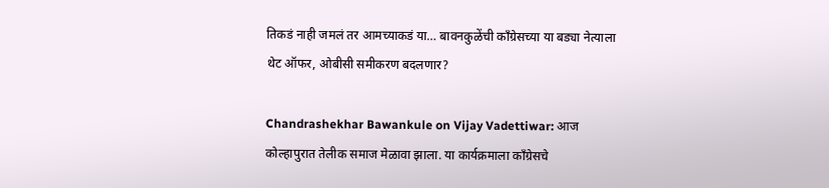तिकडं नाही जमलं तर आमच्याकडं या… बावनकुळेंची काँग्रेसच्या या बड्या नेत्याला थेट ऑफर, ओबीसी समीकरण बदलणार?

Chandrashekhar Bawankule on Vijay Vadettiwar: आज कोल्हापुरात तेलीक समाज मेळावा झाला. या कार्यक्रमाला काँग्रेसचे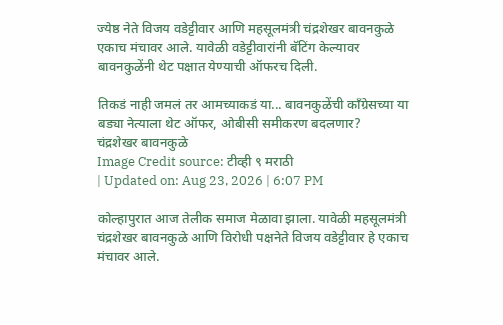ज्येष्ठ नेते विजय वडेट्टीवार आणि महसूलमंत्री चंद्रशेखर बावनकुळे एकाच मंचावर आले. यावेळी वडेट्टीवारांनी बॅटिंग केल्यावर बावनकुळेंनी थेट पक्षात येण्याची ऑफरच दिली.

तिकडं नाही जमलं तर आमच्याकडं या... बावनकुळेंची काँग्रेसच्या या बड्या नेत्याला थेट ऑफर, ओबीसी समीकरण बदलणार?
चंद्रशेखर बावनकुळे
Image Credit source: टीव्ही ९ मराठी
| Updated on: Aug 23, 2026 | 6:07 PM

कोल्हापुरात आज तेलीक समाज मेळावा झाला. यावेळी महसूलमंत्री चंद्रशेखर बावनकुळे आणि विरोधी पक्षनेते विजय वडेट्टीवार हे एकाच मंचावर आले.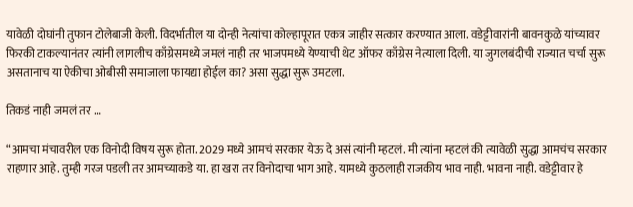यावेळी दोघांनी तुफान टोलेबाजी केली. विदर्भातील या दोन्ही नेत्यांचा कोल्हापूरात एकत्र जाहीर सत्कार करण्यात आला. वडेट्टीवारांनी बावनकुळे यांच्यावर फिरकी टाकल्यानंतर त्यांनी लागलीच काँग्रेसमध्ये जमलं नाही तर भाजपमध्ये येण्याची थेट ऑफर काँग्रेस नेत्याला दिली. या जुगलबंदीची राज्यात चर्चा सुरू असतानाच या ऐकीचा ओबीसी समाजाला फायद्या होईल का? असा सुद्धा सुरू उमटला.

तिकडं नाही जमलं तर …

“आमचा मंचावरील एक विनोदी विषय सुरू होता. 2029 मध्ये आमचं सरकार येऊ दे असं त्यांनी म्हटलं. मी त्यांना म्हटलं की त्यावेळी सुद्धा आमचंच सरकार राहणार आहे. तुम्ही गरज पडली तर आमच्याकडे या. हा खरा तर विनोदाचा भाग आहे. यामध्ये कुठलाही राजकीय भाव नाही. भावना नाही. वडेट्टीवार हे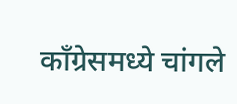काँग्रेसमध्ये चांगले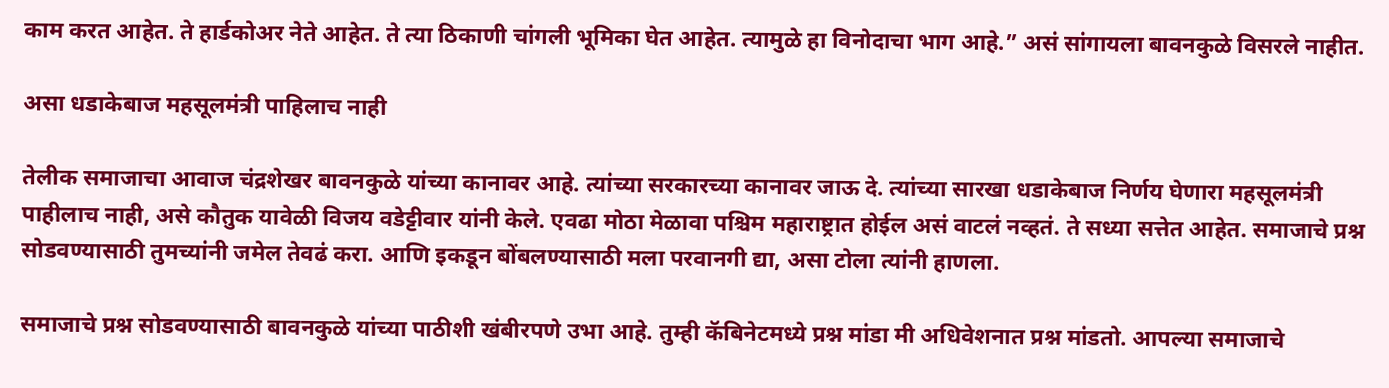काम करत आहेत. ते हार्डकोअर नेते आहेत. ते त्या ठिकाणी चांगली भूमिका घेत आहेत. त्यामुळे हा विनोदाचा भाग आहे.” असं सांगायला बावनकुळे विसरले नाहीत.

असा धडाकेबाज महसूलमंत्री पाहिलाच नाही

तेलीक समाजाचा आवाज चंद्रशेखर बावनकुळे यांच्या कानावर आहे. त्यांच्या सरकारच्या कानावर जाऊ दे. त्यांच्या सारखा धडाकेबाज निर्णय घेणारा महसूलमंत्री पाहीलाच नाही, असे कौतुक यावेळी विजय वडेट्टीवार यांनी केले. एवढा मोठा मेळावा पश्चिम महाराष्ट्रात होईल असं वाटलं नव्हतं. ते सध्या सत्तेत आहेत. समाजाचे प्रश्न सोडवण्यासाठी तुमच्यांनी जमेल तेवढं करा. आणि इकडून बोंबलण्यासाठी मला परवानगी द्या, असा टोला त्यांनी हाणला.

समाजाचे प्रश्न सोडवण्यासाठी बावनकुळे यांच्या पाठीशी खंबीरपणे उभा आहे. तुम्ही कॅबिनेटमध्ये प्रश्न मांडा मी अधिवेशनात प्रश्न मांडतो. आपल्या समाजाचे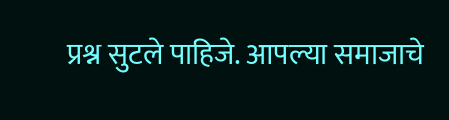प्रश्न सुटले पाहिजे. आपल्या समाजाचे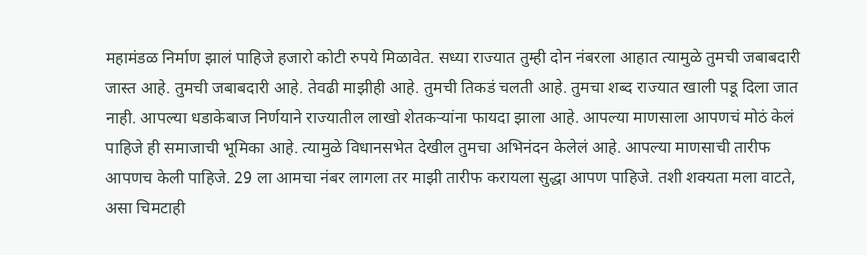महामंडळ निर्माण झालं पाहिजे हजारो कोटी रुपये मिळावेत. सध्या राज्यात तुम्ही दोन नंबरला आहात त्यामुळे तुमची जबाबदारी जास्त आहे. तुमची जबाबदारी आहे. तेवढी माझीही आहे. तुमची तिकडं चलती आहे. तुमचा शब्द राज्यात खाली पडू दिला जात नाही. आपल्या धडाकेबाज निर्णयाने राज्यातील लाखो शेतकर्‍यांना फायदा झाला आहे. आपल्या माणसाला आपणचं मोठं केलं पाहिजे ही समाजाची भूमिका आहे. त्यामुळे विधानसभेत देखील तुमचा अभिनंदन केलेलं आहे. आपल्या माणसाची तारीफ आपणच केली पाहिजे. 29 ला आमचा नंबर लागला तर माझी तारीफ करायला सुद्धा आपण पाहिजे. तशी शक्यता मला वाटते, असा चिमटाही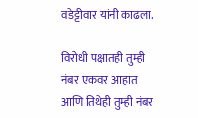वडेट्टीवार यांनी काढला.

विरोधी पक्षातही तुम्ही नंबर एकवर आहात आणि तिथेही तुम्ही नंबर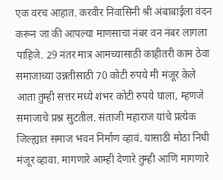एक वरच आहात. करवीर निवासिनी श्री अंबाबाईला वंदन करून जा की आपल्या माणसाचा नंबर वन नंबर लागला पाहिजे. 29 नंतर मात्र आमच्यासाठी काहीतरी काम ठेवा समाजाच्या उन्नतीसाठी 70 कोटी रुपये मी मंजूर केले आता तुम्ही सत्तर मध्ये शंभर कोटी रुपये घाला, म्हणजे समाजाचे प्रश्न सुटतील. संताजी महाराज यांचे प्रत्येक जिल्ह्यात समाज भवन निर्माण व्हावं. यासाठी मोठा निधी मंजूर व्हावा. मागणारे आम्ही देणारे तुम्ही आणि मागणारे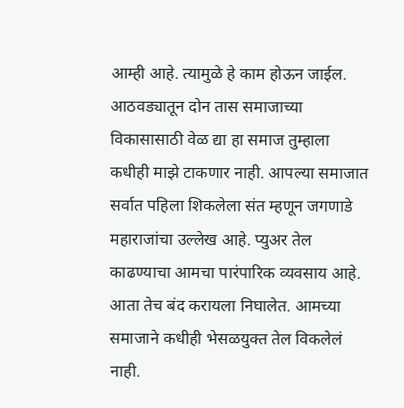आम्ही आहे. त्यामुळे हे काम होऊन जाईल. आठवड्यातून दोन तास समाजाच्या विकासासाठी वेळ द्या हा समाज तुम्हाला कधीही माझे टाकणार नाही. आपल्या समाजात सर्वात पहिला शिकलेला संत म्हणून जगणाडे महाराजांचा उल्लेख आहे. प्युअर तेल काढण्याचा आमचा पारंपारिक व्यवसाय आहे. आता तेच बंद करायला निघालेत. आमच्या समाजाने कधीही भेसळयुक्त तेल विकलेलं नाही.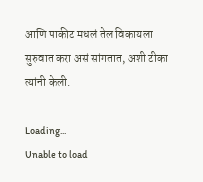आणि पाकीट मधलं तेल विकायला सुरुवात करा असं सांगतात, अशी टीका त्यांनी केली.

Loading...
Unable to load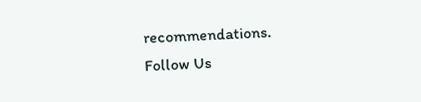recommendations.
Follow Us